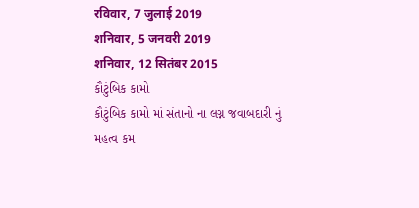रविवार, 7 जुलाई 2019
शनिवार, 5 जनवरी 2019
शनिवार, 12 सितंबर 2015
કૌટુંબિક કામો
કૌટુંબિક કામો માં સંતાનો ના લગ્ન જવાબદારી નું મહત્વ કમ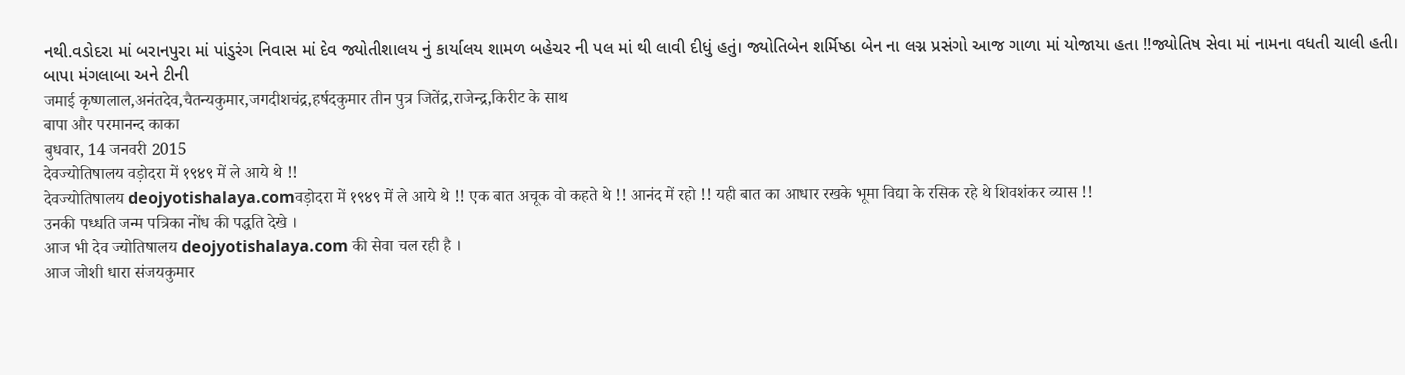નથી.વડોદરા માં બરાનપુરા માં પાંડુરંગ નિવાસ માં દેવ જ્યોતીશાલય નું કાર્યાલય શામળ બહેચર ની પલ માં થી લાવી દીધું હતું। જ્યોતિબેન શર્મિષ્ઠા બેન ના લગ્ન પ્રસંગો આજ ગાળા માં યોજાયા હતા !!જ્યોતિષ સેવા માં નામના વધતી ચાલી હતી।
બાપા મંગલાબા અને ટીની
जमाई कृष्णलाल,अनंतदेव,चैतन्यकुमार,जगदीशचंद्र,हर्षदकुमार तीन पुत्र जितेंद्र,राजेन्द्र,किरीट के साथ
बापा और परमानन्द काका
बुधवार, 14 जनवरी 2015
देवज्योतिषालय वड़ोदरा में १९४९ में ले आये थे !!
देवज्योतिषालय deojyotishalaya.comवड़ोदरा में १९४९ में ले आये थे !! एक बात अचूक वो कहते थे !! आनंद में रहो !! यही बात का आधार रखके भूमा विद्या के रसिक रहे थे शिवशंकर व्यास !!
उनकी पध्धति जन्म पत्रिका नोंध की पद्धति देखे ।
आज भी देव ज्योतिषालय deojyotishalaya.com की सेवा चल रही है ।
आज जोशी धारा संजयकुमार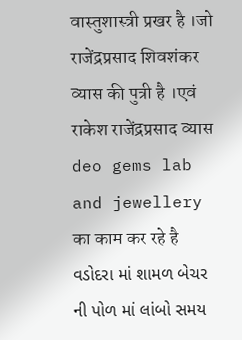वास्तुशास्त्री प्रखर है ।जो राजेंद्रप्रसाद शिवशंकर व्यास की पुत्री है ।एवं राकेश राजेंद्रप्रसाद व्यास deo gems lab and jewellery का काम कर रहे है
વડોદરા માં શામળ બેચર ની પોળ માં લાંબો સમય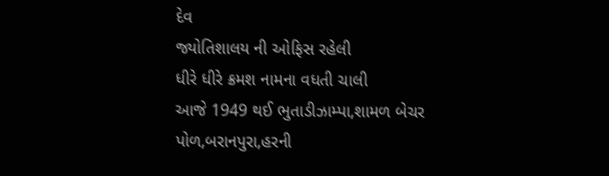દેવ
જ્યોતિશાલય ની ઓફિસ રહેલી
ધીરે ધીરે ક્રમશ નામના વધતી ચાલી
આજે 1949 થઈ ભુતાડીઝામ્પા,શામળ બેચર પોળ,બરાનપુરા,હરની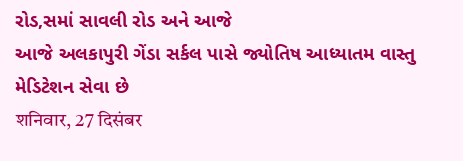રોડ,સમાં સાવલી રોડ અને આજે
આજે અલકાપુરી ગેંડા સર્કલ પાસે જ્યોતિષ આધ્યાતમ વાસ્તુ મેડિટેશન સેવા છે
शनिवार, 27 दिसंबर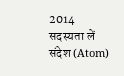2014
सदस्यता लें
संदेश (Atom)